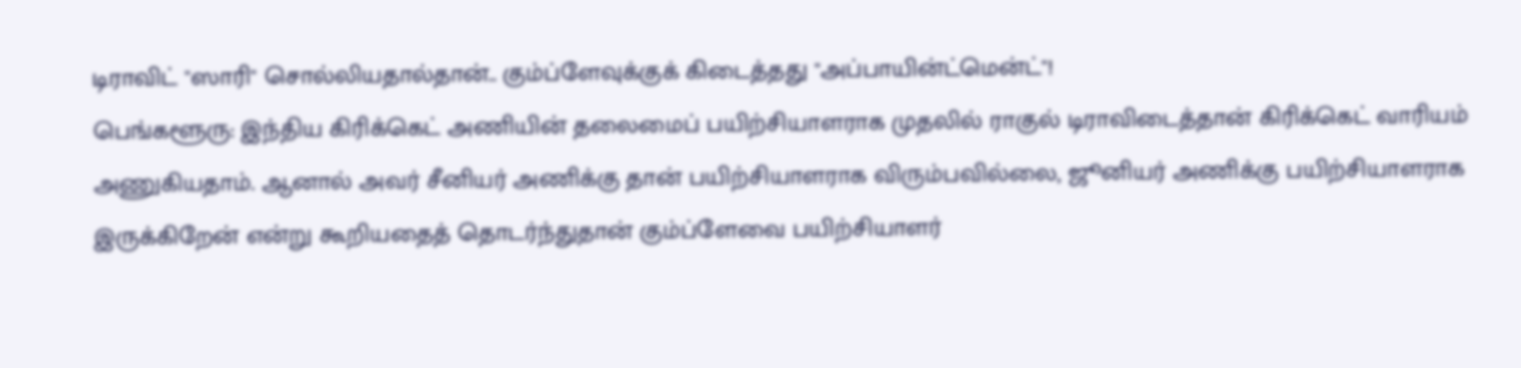டிராவிட் "ஸாரி" சொல்லியதால்தான்.. கும்ப்ளேவுக்குக் கிடைத்தது "அப்பாயின்ட்மென்ட்"!
பெங்களூரு: இந்திய கிரிக்கெட் அணியின் தலைமைப் பயிற்சியாளராக முதலில் ராகுல் டிராவிடைத்தான் கிரிக்கெட் வாரியம் அணுகியதாம். ஆனால் அவர் சீனியர் அணிக்கு தான் பயிற்சியாளராக விரும்பவில்லை, ஜூனியர் அணிக்கு பயிற்சியாளராக இருக்கிறேன் என்று கூறியதைத் தொடர்ந்துதான் கும்ப்ளேவை பயிற்சியாளர்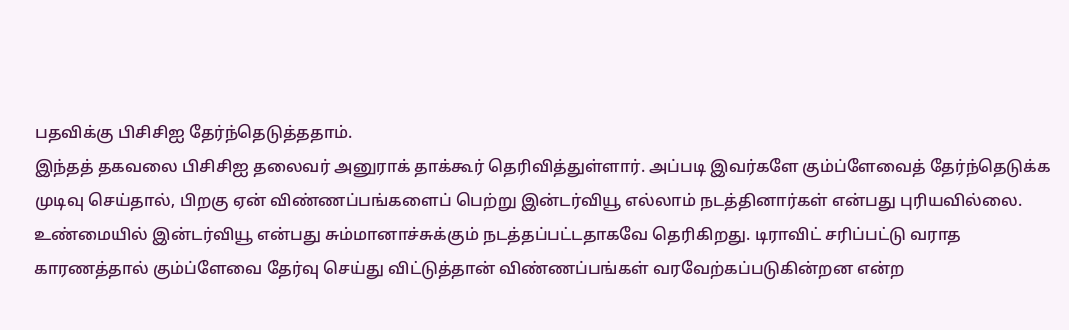பதவிக்கு பிசிசிஐ தேர்ந்தெடுத்ததாம்.
இந்தத் தகவலை பிசிசிஐ தலைவர் அனுராக் தாக்கூர் தெரிவித்துள்ளார். அப்படி இவர்களே கும்ப்ளேவைத் தேர்ந்தெடுக்க முடிவு செய்தால், பிறகு ஏன் விண்ணப்பங்களைப் பெற்று இன்டர்வியூ எல்லாம் நடத்தினார்கள் என்பது புரியவில்லை.
உண்மையில் இன்டர்வியூ என்பது சும்மானாச்சுக்கும் நடத்தப்பட்டதாகவே தெரிகிறது. டிராவிட் சரிப்பட்டு வராத காரணத்தால் கும்ப்ளேவை தேர்வு செய்து விட்டுத்தான் விண்ணப்பங்கள் வரவேற்கப்படுகின்றன என்ற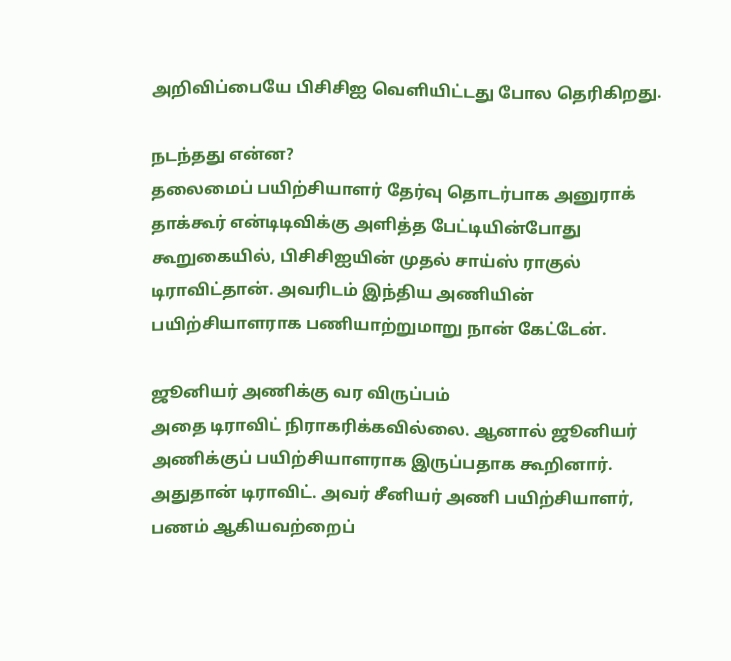அறிவிப்பையே பிசிசிஐ வெளியிட்டது போல தெரிகிறது.

நடந்தது என்ன?
தலைமைப் பயிற்சியாளர் தேர்வு தொடர்பாக அனுராக் தாக்கூர் என்டிடிவிக்கு அளித்த பேட்டியின்போது கூறுகையில், பிசிசிஐயின் முதல் சாய்ஸ் ராகுல் டிராவிட்தான். அவரிடம் இந்திய அணியின் பயிற்சியாளராக பணியாற்றுமாறு நான் கேட்டேன்.

ஜூனியர் அணிக்கு வர விருப்பம்
அதை டிராவிட் நிராகரிக்கவில்லை. ஆனால் ஜூனியர் அணிக்குப் பயிற்சியாளராக இருப்பதாக கூறினார். அதுதான் டிராவிட். அவர் சீனியர் அணி பயிற்சியாளர், பணம் ஆகியவற்றைப்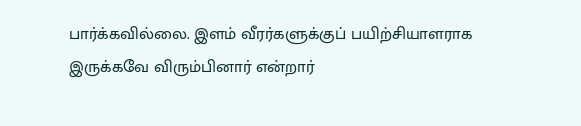பார்க்கவில்லை. இளம் வீரர்களுக்குப் பயிற்சியாளராக இருக்கவே விரும்பினார் என்றார்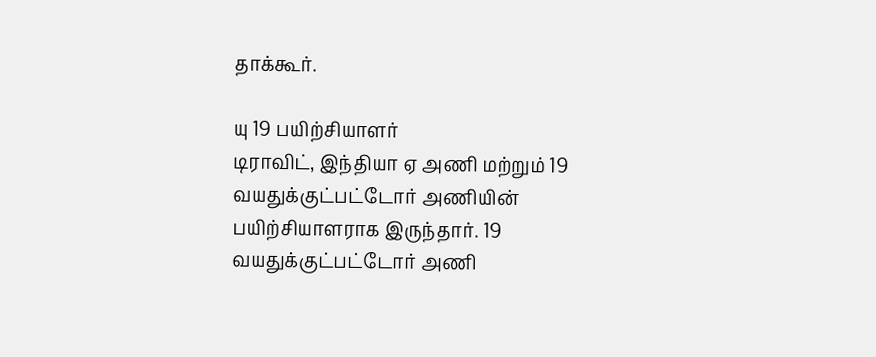தாக்கூர்.

யு 19 பயிற்சியாளர்
டிராவிட், இந்தியா ஏ அணி மற்றும் 19 வயதுக்குட்பட்டோர் அணியின் பயிற்சியாளராக இருந்தார். 19 வயதுக்குட்பட்டோர் அணி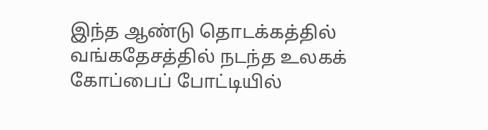இந்த ஆண்டு தொடக்கத்தில் வங்கதேசத்தில் நடந்த உலகக் கோப்பைப் போட்டியில்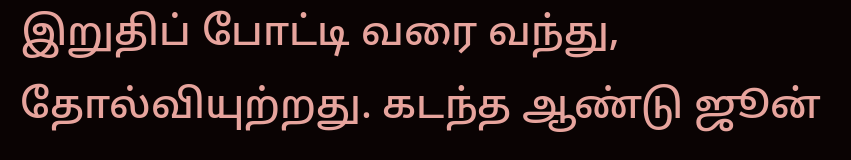இறுதிப் போட்டி வரை வந்து, தோல்வியுற்றது. கடந்த ஆண்டு ஜூன்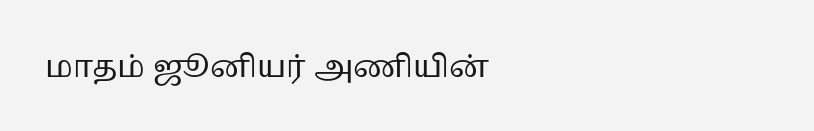மாதம் ஜூனியர் அணியின்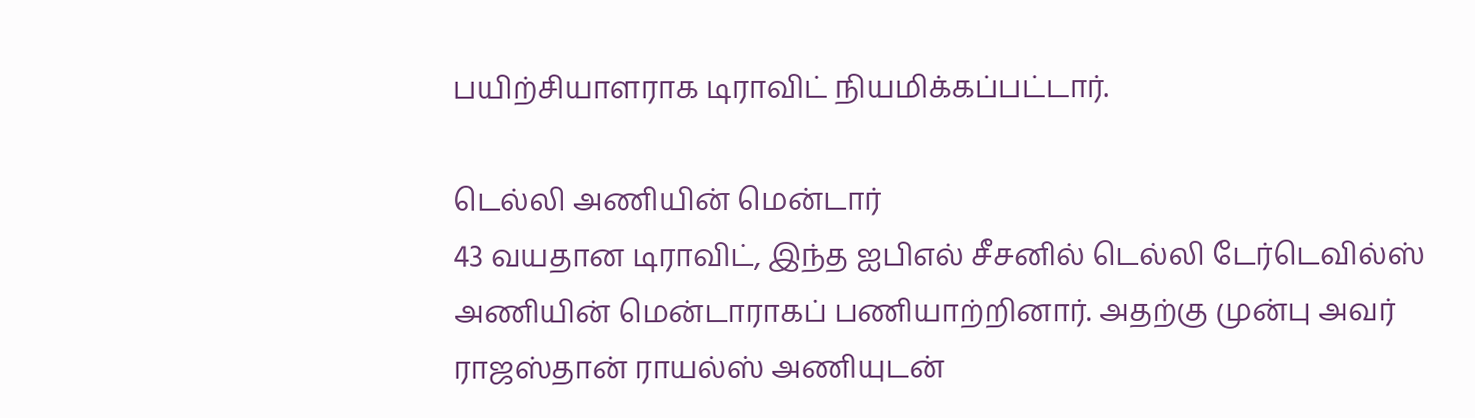பயிற்சியாளராக டிராவிட் நியமிக்கப்பட்டார்.

டெல்லி அணியின் மென்டார்
43 வயதான டிராவிட், இந்த ஐபிஎல் சீசனில் டெல்லி டேர்டெவில்ஸ் அணியின் மென்டாராகப் பணியாற்றினார். அதற்கு முன்பு அவர் ராஜஸ்தான் ராயல்ஸ் அணியுடன்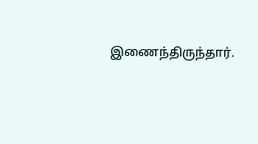இணைந்திருந்தார்.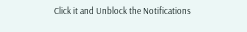Click it and Unblock the Notifications